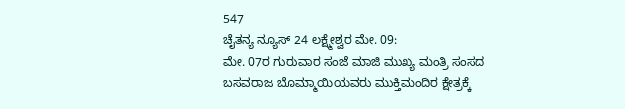547
ಚೈತನ್ಯ ನ್ಯೂಸ್ 24 ಲಕ್ಷ್ಮೇಶ್ವರ ಮೇ. 09:
ಮೇ. 07ರ ಗುರುವಾರ ಸಂಜೆ ಮಾಜಿ ಮುಖ್ಯ ಮಂತ್ರಿ ಸಂಸದ ಬಸವರಾಜ ಬೊಮ್ಮಾಯಿಯವರು ಮುಕ್ತಿಮಂದಿರ ಕ್ಷೇತ್ರಕ್ಕೆ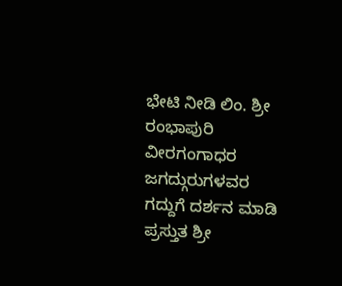ಭೇಟಿ ನೀಡಿ ಲಿಂ. ಶ್ರೀ ರಂಭಾಪುರಿ ವೀರಗಂಗಾಧರ ಜಗದ್ಗುರುಗಳವರ ಗದ್ದುಗೆ ದರ್ಶನ ಮಾಡಿ ಪ್ರಸ್ತುತ ಶ್ರೀ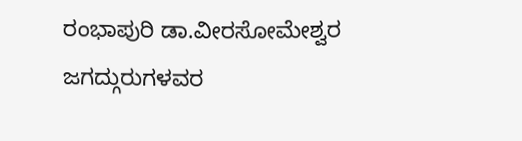ರಂಭಾಪುರಿ ಡಾ.ವೀರಸೋಮೇಶ್ವರ ಜಗದ್ಗುರುಗಳವರ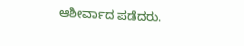ಆಶೀರ್ವಾದ ಪಡೆದರು.